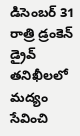డిసెంబర్ 31 రాత్రి డ్రంకెన్ డ్రైవ్ తనిఖీలలో మద్యం సేవించి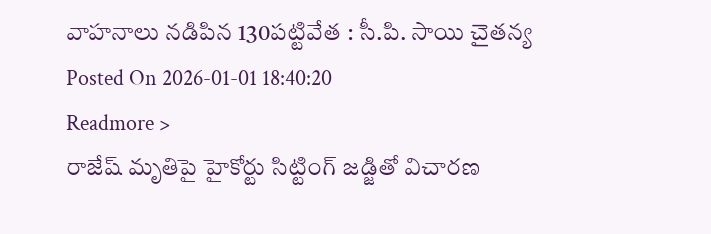వాహనాలు నడిపిన 130పట్టివేత : సీ.పి. సాయి చైతన్య
Posted On 2026-01-01 18:40:20
Readmore >
రాజేష్ మృతిపై హైకోర్టు సిట్టింగ్ జడ్జితో విచారణ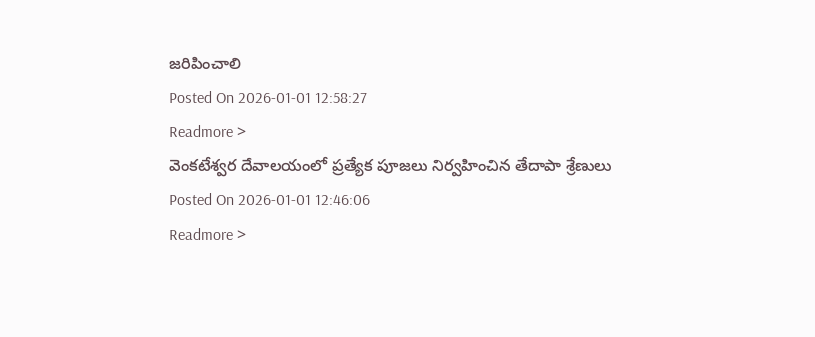జరిపించాలి
Posted On 2026-01-01 12:58:27
Readmore >
వెంకటేశ్వర దేవాలయంలో ప్రత్యేక పూజలు నిర్వహించిన తేదాపా శ్రేణులు
Posted On 2026-01-01 12:46:06
Readmore >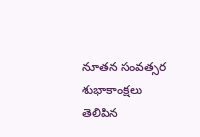నూతన సంవత్సర శుభాకాంక్షలు తెలిపిన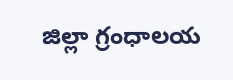జిల్లా గ్రంధాలయ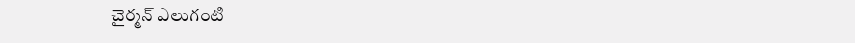చైర్మన్ ఎలుగంటి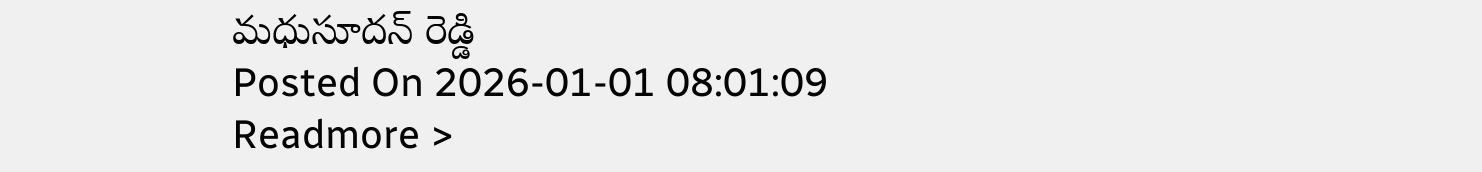మధుసూదన్ రెడ్డి
Posted On 2026-01-01 08:01:09
Readmore >